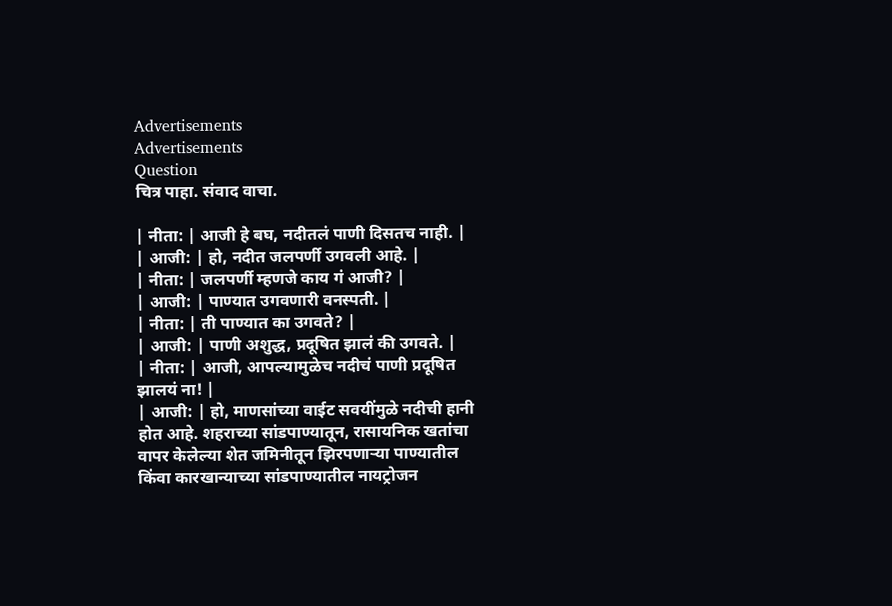Advertisements
Advertisements
Question
चित्र पाहा. संवाद वाचा.

| नीता: | आजी हे बघ, नदीतलं पाणी दिसतच नाही. |
| आजी: | हो, नदीत जलपर्णी उगवली आहे. |
| नीता: | जलपर्णी म्हणजे काय गं आजी? |
| आजी: | पाण्यात उगवणारी वनस्पती. |
| नीता: | ती पाण्यात का उगवते? |
| आजी: | पाणी अशुद्ध, प्रदूषित झालं की उगवते. |
| नीता: | आजी, आपल्यामुळेच नदीचं पाणी प्रदूषित झालयं ना! |
| आजी: | हो, माणसांच्या वाईट सवयींमुळे नदीची हानी होत आहे. शहराच्या सांडपाण्यातून, रासायनिक खतांचा वापर केलेल्या शेत जमिनीतून झिरपणाऱ्या पाण्यातील किंवा कारखान्याच्या सांडपाण्यातील नायट्रोजन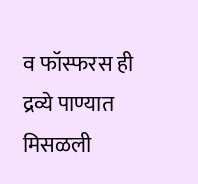व फॉस्फरस ही द्रव्ये पाण्यात मिसळली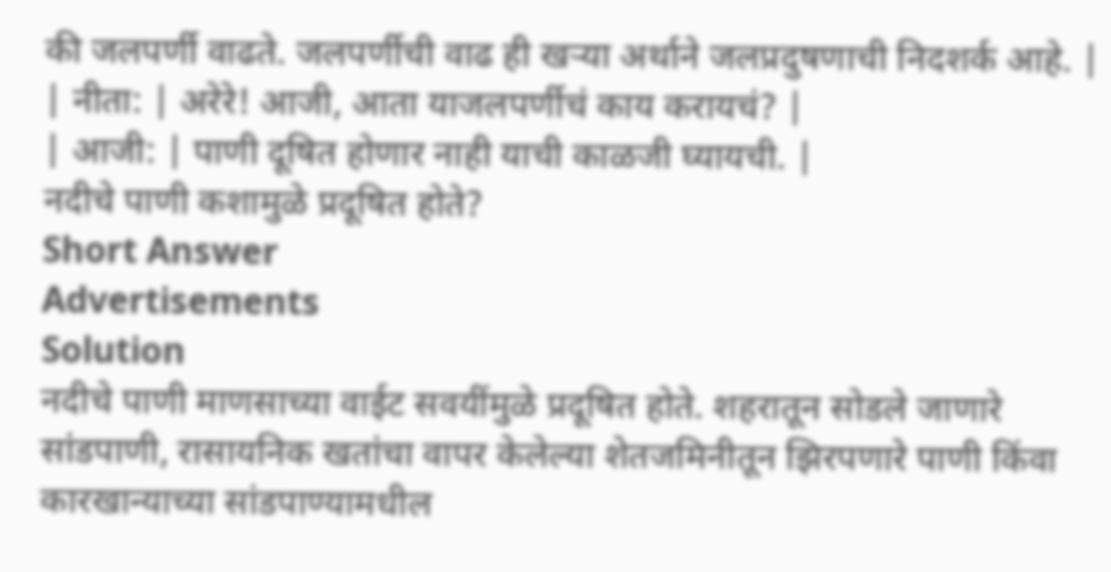की जलपर्णी वाढते. जलपर्णीची वाढ ही खऱ्या अर्थाने जलप्रदुषणाची निदशर्क आहे. |
| नीता: | अरेरे! आजी, आता याजलपर्णीचं काय करायचं? |
| आजी: | पाणी दूषित होणार नाही याची काळजी घ्यायची. |
नदीचे पाणी कशामुळे प्रदूषित होते?
Short Answer
Advertisements
Solution
नदीचे पाणी माणसाच्या वाईट सवयींमुळे प्रदूषित होते. शहरातून सोडले जाणारे सांडपाणी, रासायनिक खतांचा वापर केलेल्या शेतजमिनीतून झिरपणारे पाणी किंवा कारखान्याच्या सांडपाण्यामधील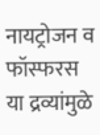नायट्रोजन व फॉस्फरस या द्रव्यांमुळे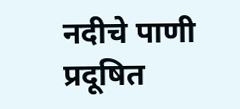नदीचे पाणी प्रदूषित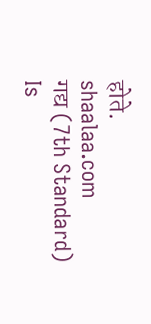होते.
shaalaa.com
गद्य (7th Standard)
Is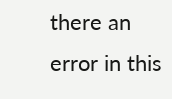there an error in this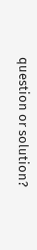question or solution?